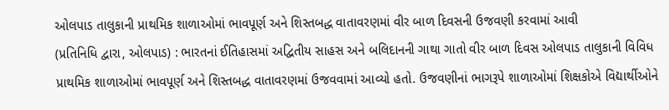ઓલપાડ તાલુકાની પ્રાથમિક શાળાઓમાં ભાવપૂર્ણ અને શિસ્તબદ્ધ વાતાવરણમાં વીર બાળ દિવસની ઉજવણી કરવામાં આવી
(પ્રતિનિધિ દ્વારા, ઓલપાડ) : ભારતનાં ઈતિહાસમાં અદ્વિતીય સાહસ અને બલિદાનની ગાથા ગાતો વીર બાળ દિવસ ઓલપાડ તાલુકાની વિવિધ પ્રાથમિક શાળાઓમાં ભાવપૂર્ણ અને શિસ્તબદ્ધ વાતાવરણમાં ઉજવવામાં આવ્યો હતો. ઉજવણીનાં ભાગરૂપે શાળાઓમાં શિક્ષકોએ વિદ્યાર્થીઓને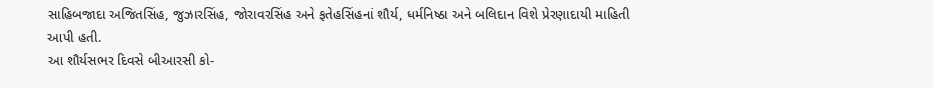સાહિબજાદા અજિતસિંહ, જુઝારસિંહ, જોરાવરસિંહ અને ફતેહસિંહનાં શૌર્ય, ધર્મનિષ્ઠા અને બલિદાન વિશે પ્રેરણાદાયી માહિતી આપી હતી.
આ શૌર્યસભર દિવસે બીઆરસી કો-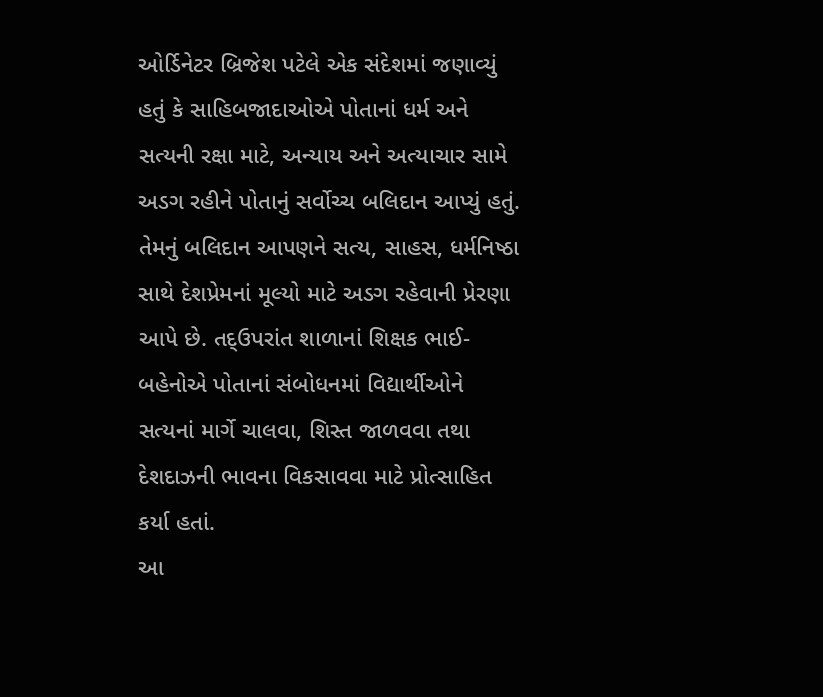ઓર્ડિનેટર બ્રિજેશ પટેલે એક સંદેશમાં જણાવ્યું હતું કે સાહિબજાદાઓએ પોતાનાં ધર્મ અને સત્યની રક્ષા માટે, અન્યાય અને અત્યાચાર સામે અડગ રહીને પોતાનું સર્વોચ્ચ બલિદાન આપ્યું હતું. તેમનું બલિદાન આપણને સત્ય, સાહસ, ધર્મનિષ્ઠા સાથે દેશપ્રેમનાં મૂલ્યો માટે અડગ રહેવાની પ્રેરણા આપે છે. તદ્ઉપરાંત શાળાનાં શિક્ષક ભાઈ-બહેનોએ પોતાનાં સંબોધનમાં વિદ્યાર્થીઓને સત્યનાં માર્ગે ચાલવા, શિસ્ત જાળવવા તથા દેશદાઝની ભાવના વિકસાવવા માટે પ્રોત્સાહિત કર્યા હતાં.
આ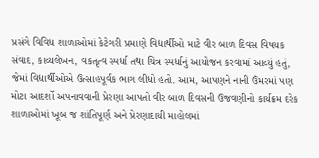પ્રસંગે વિવિધ શાળાઓમાં કેટેગરી પ્રમાણે વિદ્યાર્થીઓ માટે વીર બાળ દિવસ વિષયક સંવાદ, કાવ્યલેખન, વકતૃત્વ સ્પર્ધા તથા ચિત્ર સ્પર્ધાનું આયોજન કરવામાં આવ્યું હતું, જેમાં વિદ્યાર્થીઓએ ઉત્સાહપૂર્વક ભાગ લીધો હતો. આમ, આપણને નાની ઉંમરમાં પણ મોટા આદર્શો અપનાવવાની પ્રેરણા આપતો વીર બાળ દિવસની ઉજવણીનો કાર્યક્રમ દરેક શાળાઓમાં ખૂબ જ શાંતિપૂર્ણ અને પ્રેરણાદાયી માહોલમાં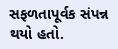સફળતાપૂર્વક સંપન્ન થયો હતો.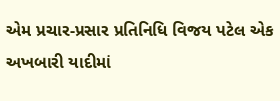એમ પ્રચાર-પ્રસાર પ્રતિનિધિ વિજય પટેલ એક અખબારી યાદીમાં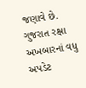જણાવે છે.
ગુજરાત રક્ષા અખબારનાં વધુ અપડેટ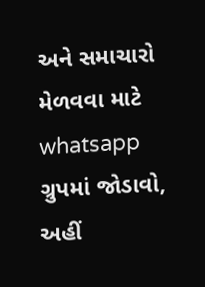અને સમાચારો મેળવવા માટે whatsapp ગ્રુપમાં જોડાવો, અહીં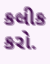કલીક કરો.